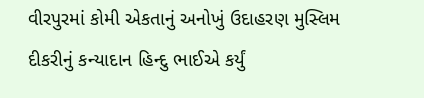વીરપુરમાં કોમી એકતાનું અનોખું ઉદાહરણ મુસ્લિમ દીકરીનું કન્યાદાન હિન્દુ ભાઈએ કર્યું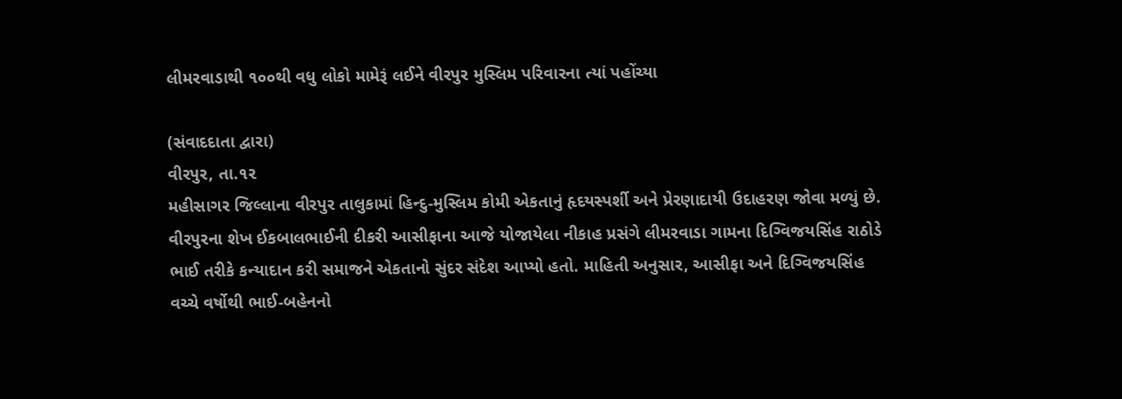લીમરવાડાથી ૧૦૦થી વધુ લોકો મામેરૂં લઈને વીરપુર મુસ્લિમ પરિવારના ત્યાં પહોંચ્યા

(સંવાદદાતા દ્વારા)
વીરપુર, તા.૧૨
મહીસાગર જિલ્લાના વીરપુર તાલુકામાં હિન્દુ-મુસ્લિમ કોમી એકતાનું હૃદયસ્પર્શી અને પ્રેરણાદાયી ઉદાહરણ જોવા મળ્યું છે. વીરપુરના શેખ ઈકબાલભાઈની દીકરી આસીફાના આજે યોજાયેલા નીકાહ પ્રસંગે લીમરવાડા ગામના દિગ્વિજયસિંહ રાઠોડે ભાઈ તરીકે કન્યાદાન કરી સમાજને એકતાનો સુંદર સંદેશ આપ્યો હતો. માહિતી અનુસાર, આસીફા અને દિગ્વિજયસિંહ વચ્ચે વર્ષોથી ભાઈ-બહેનનો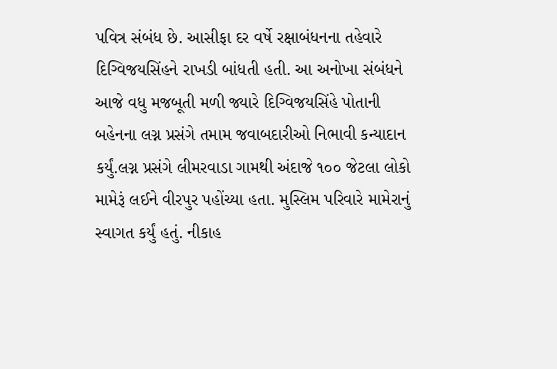પવિત્ર સંબંધ છે. આસીફા દર વર્ષે રક્ષાબંધનના તહેવારે દિગ્વિજયસિંહને રાખડી બાંધતી હતી. આ અનોખા સંબંધને આજે વધુ મજબૂતી મળી જ્યારે દિગ્વિજયસિંહે પોતાની બહેનના લગ્ન પ્રસંગે તમામ જવાબદારીઓ નિભાવી કન્યાદાન કર્યું.લગ્ન પ્રસંગે લીમરવાડા ગામથી અંદાજે ૧૦૦ જેટલા લોકો મામેરૂં લઈને વીરપુર પહોંચ્યા હતા. મુસ્લિમ પરિવારે મામેરાનું સ્વાગત કર્યું હતું. નીકાહ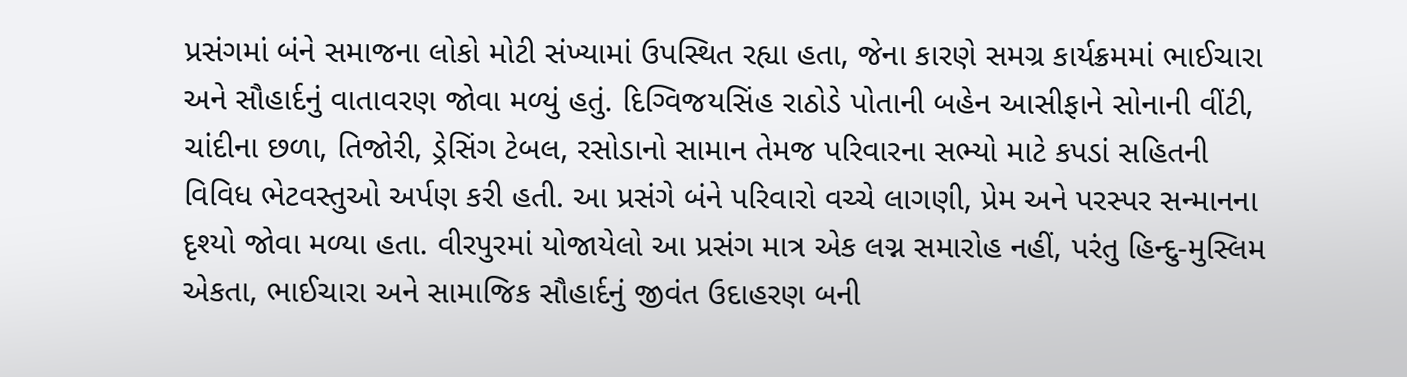પ્રસંગમાં બંને સમાજના લોકો મોટી સંખ્યામાં ઉપસ્થિત રહ્યા હતા, જેના કારણે સમગ્ર કાર્યક્રમમાં ભાઈચારા અને સૌહાર્દનું વાતાવરણ જોવા મળ્યું હતું. દિગ્વિજયસિંહ રાઠોડે પોતાની બહેન આસીફાને સોનાની વીંટી, ચાંદીના છળા, તિજોરી, ડ્રેસિંગ ટેબલ, રસોડાનો સામાન તેમજ પરિવારના સભ્યો માટે કપડાં સહિતની વિવિધ ભેટવસ્તુઓ અર્પણ કરી હતી. આ પ્રસંગે બંને પરિવારો વચ્ચે લાગણી, પ્રેમ અને પરસ્પર સન્માનના દૃશ્યો જોવા મળ્યા હતા. વીરપુરમાં યોજાયેલો આ પ્રસંગ માત્ર એક લગ્ન સમારોહ નહીં, પરંતુ હિન્દુ-મુસ્લિમ એકતા, ભાઈચારા અને સામાજિક સૌહાર્દનું જીવંત ઉદાહરણ બની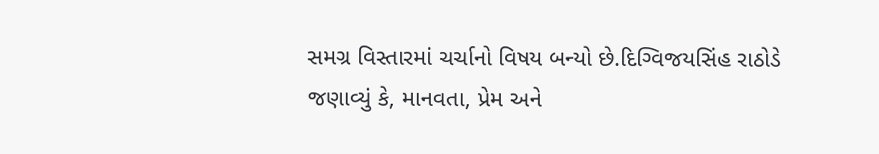સમગ્ર વિસ્તારમાં ચર્ચાનો વિષય બન્યો છે.દિગ્વિજયસિંહ રાઠોડે જણાવ્યું કે, માનવતા, પ્રેમ અને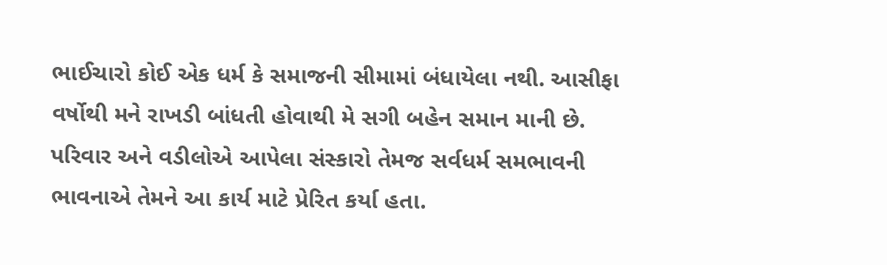ભાઈચારો કોઈ એક ધર્મ કે સમાજની સીમામાં બંધાયેલા નથી. આસીફા વર્ષોથી મને રાખડી બાંધતી હોવાથી મે સગી બહેન સમાન માની છે. પરિવાર અને વડીલોએ આપેલા સંસ્કારો તેમજ સર્વધર્મ સમભાવની ભાવનાએ તેમને આ કાર્ય માટે પ્રેરિત કર્યા હતા.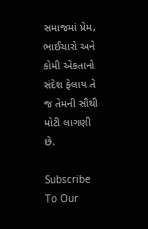સમાજમાં પ્રેમ, ભાઈચારો અને કોમી એકતાનો સંદેશ ફેલાય તે જ તેમની સૌથી મોટી લાગણી છે.

Subscribe To Our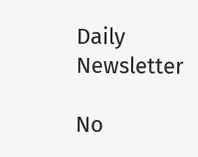Daily Newsletter

No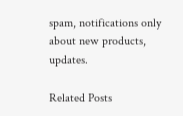spam, notifications only about new products, updates.

Related Posts